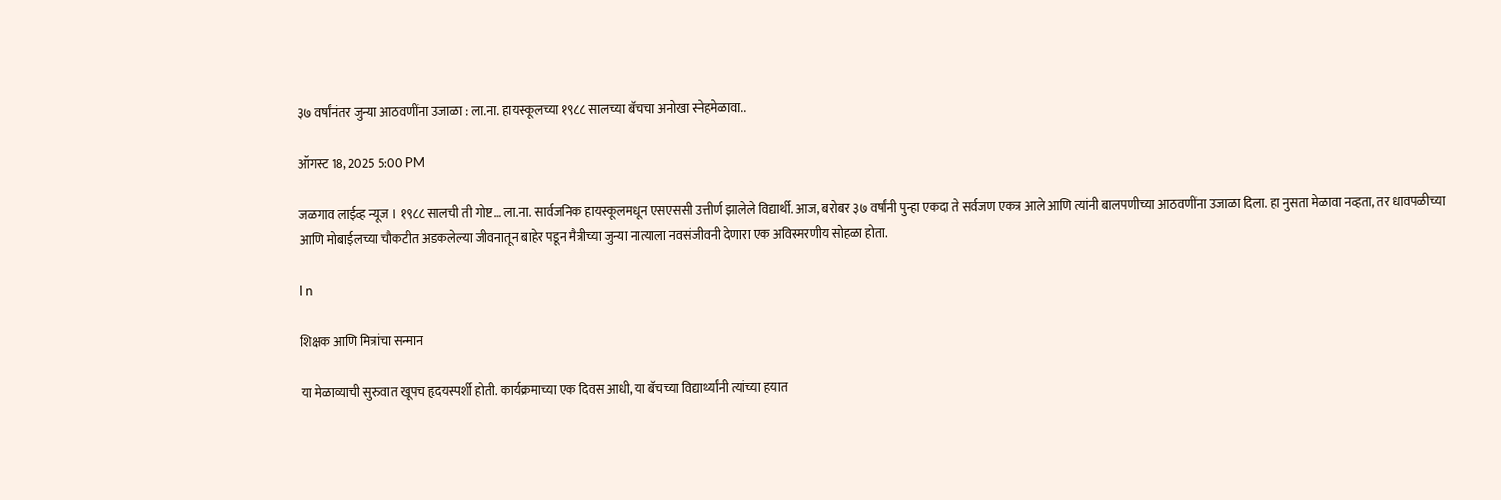३७ वर्षांनंतर जुन्या आठवणींना उजाळा : ला.ना. हायस्कूलच्या १९८८ सालच्या बॅचचा अनोखा स्नेहमेळावा..

ऑगस्ट 18, 2025 5:00 PM

जळगाव लाईव्ह न्यूज । १९८८ सालची ती गोष्ट… ला.ना. सार्वजनिक हायस्कूलमधून एसएससी उत्तीर्ण झालेले विद्यार्थी. आज, बरोबर ३७ वर्षांनी पुन्हा एकदा ते सर्वजण एकत्र आले आणि त्यांनी बालपणीच्या आठवणींना उजाळा दिला. हा नुसता मेळावा नव्हता, तर धावपळीच्या आणि मोबाईलच्या चौकटीत अडकलेल्या जीवनातून बाहेर पडून मैत्रीच्या जुन्या नात्याला नवसंजीवनी देणारा एक अविस्मरणीय सोहळा होता.

l n

शिक्षक आणि मित्रांचा सन्मान

या मेळाव्याची सुरुवात खूपच हृदयस्पर्शी होती. कार्यक्रमाच्या एक दिवस आधी, या बॅचच्या विद्यार्थ्यांनी त्यांच्या हयात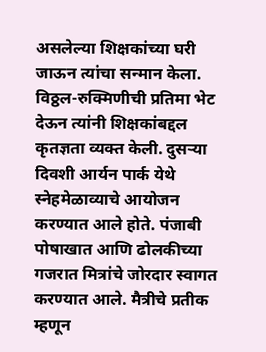असलेल्या शिक्षकांच्या घरी जाऊन त्यांचा सन्मान केला. विठ्ठल-रुक्मिणीची प्रतिमा भेट देऊन त्यांनी शिक्षकांबद्दल कृतज्ञता व्यक्त केली. दुसर्‍या दिवशी आर्यन पार्क येथे स्नेहमेळाव्याचे आयोजन करण्यात आले होते. पंजाबी पोषाखात आणि ढोलकीच्या गजरात मित्रांचे जोरदार स्वागत करण्यात आले. मैत्रीचे प्रतीक म्हणून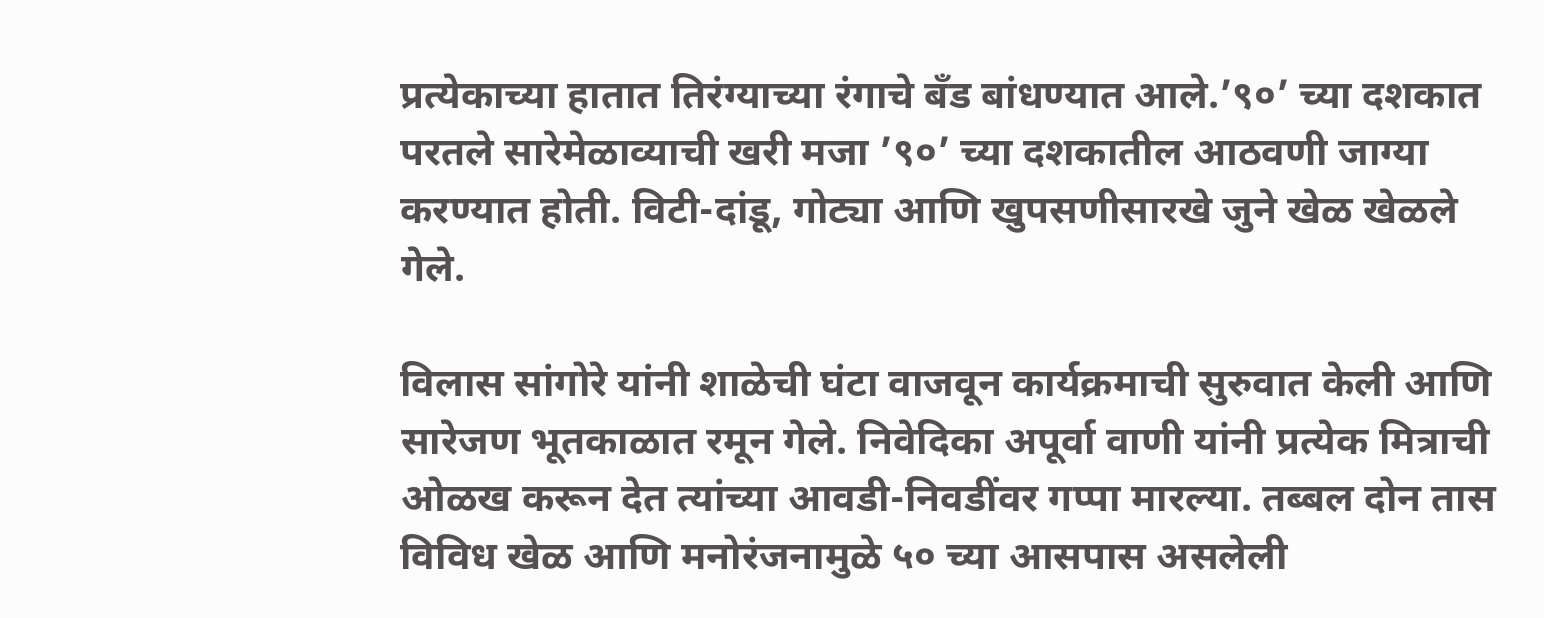प्रत्येकाच्या हातात तिरंग्याच्या रंगाचे बँड बांधण्यात आले.’९०’ च्या दशकात परतले सारेमेळाव्याची खरी मजा ’९०’ च्या दशकातील आठवणी जाग्या करण्यात होती. विटी-दांडू, गोट्या आणि खुपसणीसारखे जुने खेळ खेळले गेले.

विलास सांगोरे यांनी शाळेची घंटा वाजवून कार्यक्रमाची सुरुवात केली आणि सारेजण भूतकाळात रमून गेले. निवेदिका अपूर्वा वाणी यांनी प्रत्येक मित्राची ओळख करून देत त्यांच्या आवडी-निवडींवर गप्पा मारल्या. तब्बल दोन तास विविध खेळ आणि मनोरंजनामुळे ५० च्या आसपास असलेली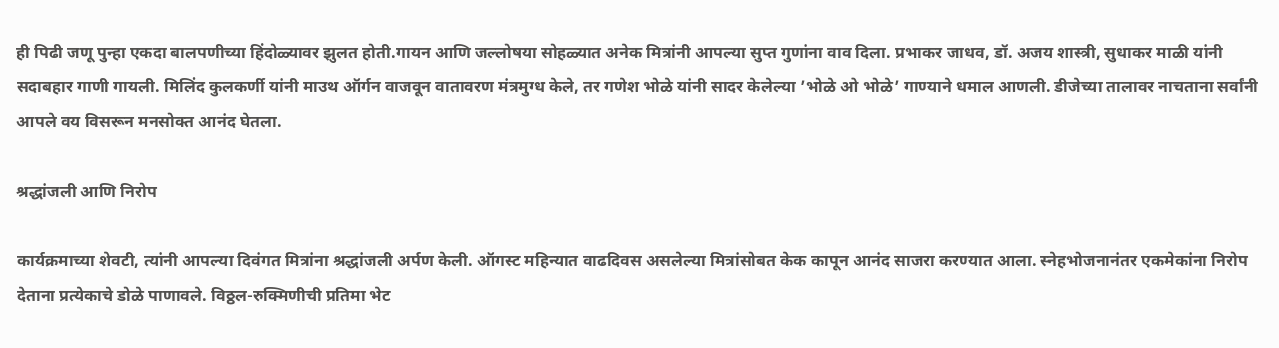ही पिढी जणू पुन्हा एकदा बालपणीच्या हिंदोळ्यावर झुलत होती.गायन आणि जल्लोषया सोहळ्यात अनेक मित्रांनी आपल्या सुप्त गुणांना वाव दिला. प्रभाकर जाधव, डॉ. अजय शास्त्री, सुधाकर माळी यांनी सदाबहार गाणी गायली. मिलिंद कुलकर्णी यांनी माउथ ऑर्गन वाजवून वातावरण मंत्रमुग्ध केले, तर गणेश भोळे यांनी सादर केलेल्या ’भोळे ओ भोळे’ गाण्याने धमाल आणली. डीजेच्या तालावर नाचताना सर्वांनी आपले वय विसरून मनसोक्त आनंद घेतला.

श्रद्धांजली आणि निरोप

कार्यक्रमाच्या शेवटी, त्यांनी आपल्या दिवंगत मित्रांना श्रद्धांजली अर्पण केली. ऑगस्ट महिन्यात वाढदिवस असलेल्या मित्रांसोबत केक कापून आनंद साजरा करण्यात आला. स्नेहभोजनानंतर एकमेकांना निरोप देताना प्रत्येकाचे डोळे पाणावले. विठ्ठल-रुक्मिणीची प्रतिमा भेट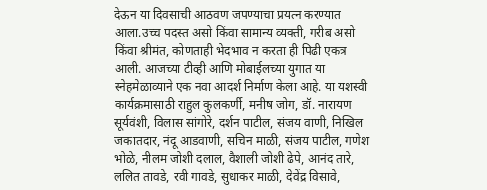देऊन या दिवसाची आठवण जपण्याचा प्रयत्न करण्यात आला.उच्च पदस्त असो किंवा सामान्य व्यक्ती, गरीब असो किंवा श्रीमंत, कोणताही भेदभाव न करता ही पिढी एकत्र आली. आजच्या टीव्ही आणि मोबाईलच्या युगात या स्नेहमेळाव्याने एक नवा आदर्श निर्माण केला आहे. या यशस्वी कार्यक्रमासाठी राहुल कुलकर्णी, मनीष जोग, डॉ. नारायण सूर्यवंशी, विलास सांगोरे, दर्शन पाटील, संजय वाणी, निखिल जकातदार, नंदू आडवाणी, सचिन माळी, संजय पाटील, गणेश भोळे, नीलम जोशी दलाल, वैशाली जोशी ढेपे, आनंद तारे, ललित तावडे, रवी गावडे, सुधाकर माळी, देवेंद्र विसावे,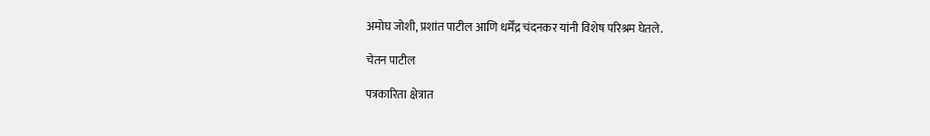अमोघ जोशी, प्रशांत पाटील आणि धर्मेंद्र चंदनकर यांनी विशेष परिश्रम घेतले.

चेतन पाटील

पत्रकारिता क्षेत्रात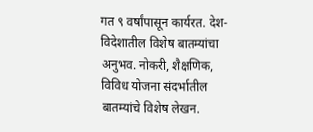गत ९ वर्षांपासून कार्यरत. देश-विदेशातील विशेष बातम्यांचा अनुभव. नोकरी, शैक्षणिक, विविध योजना संदर्भातील बातम्यांचे विशेष लेखन.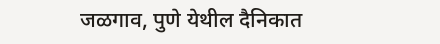जळगाव, पुणे येथील दैनिकात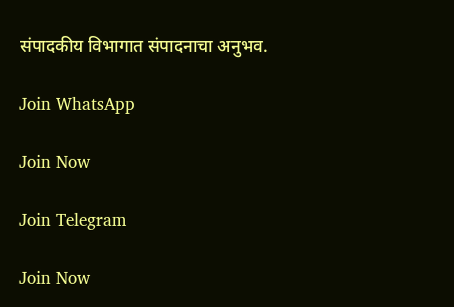संपादकीय विभागात संपादनाचा अनुभव.

Join WhatsApp

Join Now

Join Telegram

Join Now